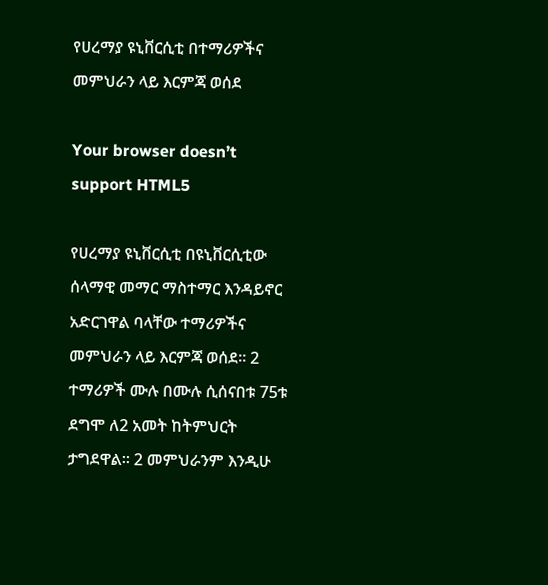የሀረማያ ዩኒቨርሲቲ በተማሪዎችና መምህራን ላይ እርምጃ ወሰደ

Your browser doesn’t support HTML5

የሀረማያ ዩኒቨርሲቲ በዩኒቨርሲቲው ሰላማዊ መማር ማስተማር እንዳይኖር አድርገዋል ባላቸው ተማሪዎችና መምህራን ላይ እርምጃ ወሰደ። 2 ተማሪዎች ሙሉ በሙሉ ሲሰናበቱ 75ቱ ደግሞ ለ2 አመት ከትምህርት ታግደዋል። 2 መምህራንም እንዲሁ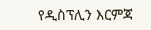የዲስፕሊን እርምጃ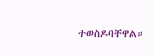ተወስዶባቸዋል።